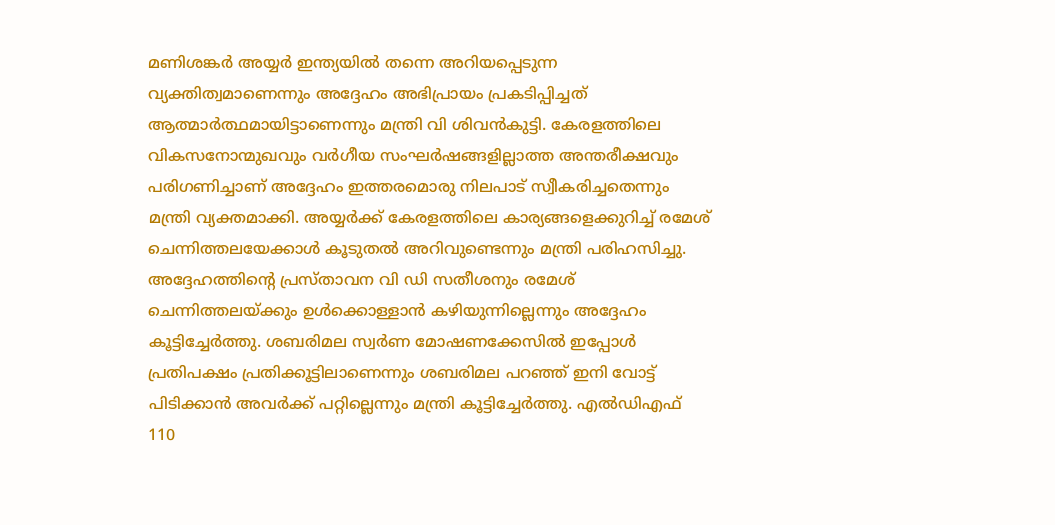മണിശങ്കർ അയ്യർ ഇന്ത്യയിൽ തന്നെ അറിയപ്പെടുന്ന വ്യക്തിത്വമാണെന്നും അദ്ദേഹം അഭിപ്രായം പ്രകടിപ്പിച്ചത് ആത്മാർത്ഥമായിട്ടാണെന്നും മന്ത്രി വി ശിവൻകുട്ടി. കേരളത്തിലെ വികസനോന്മുഖവും വർഗീയ സംഘർഷങ്ങളില്ലാത്ത അന്തരീക്ഷവും പരിഗണിച്ചാണ് അദ്ദേഹം ഇത്തരമൊരു നിലപാട് സ്വീകരിച്ചതെന്നും മന്ത്രി വ്യക്തമാക്കി. അയ്യർക്ക് കേരളത്തിലെ കാര്യങ്ങളെക്കുറിച്ച് രമേശ് ചെന്നിത്തലയേക്കാൾ കൂടുതൽ അറിവുണ്ടെന്നും മന്ത്രി പരിഹസിച്ചു. അദ്ദേഹത്തിന്റെ പ്രസ്താവന വി ഡി സതീശനും രമേശ് ചെന്നിത്തലയ്ക്കും ഉൾക്കൊള്ളാൻ കഴിയുന്നില്ലെന്നും അദ്ദേഹം കൂട്ടിച്ചേർത്തു. ശബരിമല സ്വർണ മോഷണക്കേസിൽ ഇപ്പോൾ പ്രതിപക്ഷം പ്രതിക്കൂട്ടിലാണെന്നും ശബരിമല പറഞ്ഞ് ഇനി വോട്ട് പിടിക്കാൻ അവർക്ക് പറ്റില്ലെന്നും മന്ത്രി കൂട്ടിച്ചേർത്തു. എൽഡിഎഫ് 110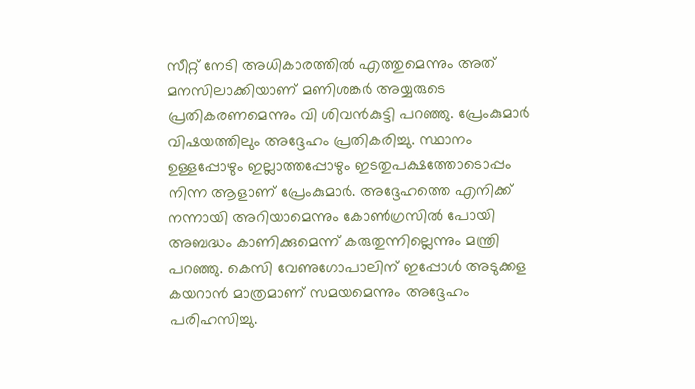സീറ്റ് നേടി അധികാരത്തിൽ എത്തുമെന്നും അത് മനസിലാക്കിയാണ് മണിശങ്കർ അയ്യരുടെ പ്രതികരണമെന്നും വി ശിവൻകുട്ടി പറഞ്ഞു. പ്രേംകുമാർ വിഷയത്തിലും അദ്ദേഹം പ്രതികരിച്ചു. സ്ഥാനം ഉള്ളപ്പോഴും ഇല്ലാത്തപ്പോഴും ഇടതുപക്ഷത്തോടൊപ്പം നിന്ന ആളാണ് പ്രേംകുമാർ. അദ്ദേഹത്തെ എനിക്ക് നന്നായി അറിയാമെന്നും കോൺഗ്രസിൽ പോയി അബദ്ധം കാണിക്കുമെന്ന് കരുതുന്നില്ലെന്നും മന്ത്രി പറഞ്ഞു. കെസി വേണുഗോപാലിന് ഇപ്പോൾ അടുക്കള കയറാൻ മാത്രമാണ് സമയമെന്നും അദ്ദേഹം പരിഹസിച്ചു.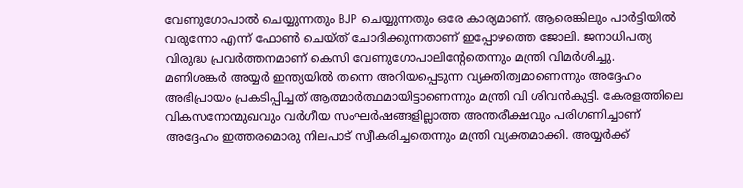വേണുഗോപാൽ ചെയ്യുന്നതും BJP ചെയ്യുന്നതും ഒരേ കാര്യമാണ്. ആരെങ്കിലും പാർട്ടിയിൽ വരുന്നോ എന്ന് ഫോൺ ചെയ്ത് ചോദിക്കുന്നതാണ് ഇപ്പോഴത്തെ ജോലി. ജനാധിപത്യ വിരുദ്ധ പ്രവർത്തനമാണ് കെസി വേണുഗോപാലിന്റേതെന്നും മന്ത്രി വിമർശിച്ചു.
മണിശങ്കർ അയ്യർ ഇന്ത്യയിൽ തന്നെ അറിയപ്പെടുന്ന വ്യക്തിത്വമാണെന്നും അദ്ദേഹം അഭിപ്രായം പ്രകടിപ്പിച്ചത് ആത്മാർത്ഥമായിട്ടാണെന്നും മന്ത്രി വി ശിവൻകുട്ടി. കേരളത്തിലെ വികസനോന്മുഖവും വർഗീയ സംഘർഷങ്ങളില്ലാത്ത അന്തരീക്ഷവും പരിഗണിച്ചാണ് അദ്ദേഹം ഇത്തരമൊരു നിലപാട് സ്വീകരിച്ചതെന്നും മന്ത്രി വ്യക്തമാക്കി. അയ്യർക്ക്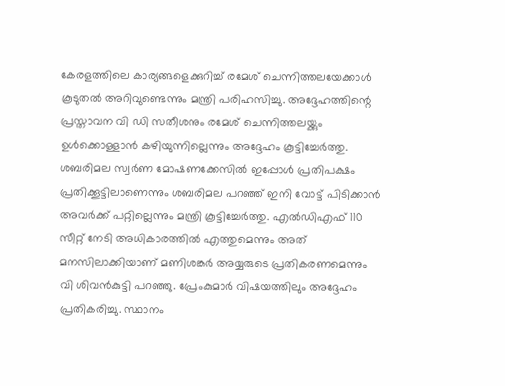കേരളത്തിലെ കാര്യങ്ങളെക്കുറിച്ച് രമേശ് ചെന്നിത്തലയേക്കാൾ കൂടുതൽ അറിവുണ്ടെന്നും മന്ത്രി പരിഹസിച്ചു. അദ്ദേഹത്തിന്റെ പ്രസ്താവന വി ഡി സതീശനും രമേശ് ചെന്നിത്തലയ്ക്കും ഉൾക്കൊള്ളാൻ കഴിയുന്നില്ലെന്നും അദ്ദേഹം കൂട്ടിച്ചേർത്തു. ശബരിമല സ്വർണ മോഷണക്കേസിൽ ഇപ്പോൾ പ്രതിപക്ഷം പ്രതിക്കൂട്ടിലാണെന്നും ശബരിമല പറഞ്ഞ് ഇനി വോട്ട് പിടിക്കാൻ അവർക്ക് പറ്റില്ലെന്നും മന്ത്രി കൂട്ടിച്ചേർത്തു. എൽഡിഎഫ് 110 സീറ്റ് നേടി അധികാരത്തിൽ എത്തുമെന്നും അത് മനസിലാക്കിയാണ് മണിശങ്കർ അയ്യരുടെ പ്രതികരണമെന്നും വി ശിവൻകുട്ടി പറഞ്ഞു. പ്രേംകുമാർ വിഷയത്തിലും അദ്ദേഹം പ്രതികരിച്ചു. സ്ഥാനം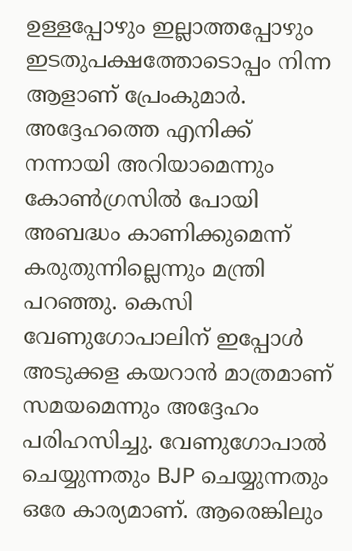ഉള്ളപ്പോഴും ഇല്ലാത്തപ്പോഴും ഇടതുപക്ഷത്തോടൊപ്പം നിന്ന ആളാണ് പ്രേംകുമാർ. അദ്ദേഹത്തെ എനിക്ക് നന്നായി അറിയാമെന്നും കോൺഗ്രസിൽ പോയി അബദ്ധം കാണിക്കുമെന്ന് കരുതുന്നില്ലെന്നും മന്ത്രി പറഞ്ഞു. കെസി വേണുഗോപാലിന് ഇപ്പോൾ അടുക്കള കയറാൻ മാത്രമാണ് സമയമെന്നും അദ്ദേഹം പരിഹസിച്ചു. വേണുഗോപാൽ ചെയ്യുന്നതും BJP ചെയ്യുന്നതും ഒരേ കാര്യമാണ്. ആരെങ്കിലും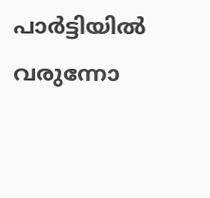പാർട്ടിയിൽ വരുന്നോ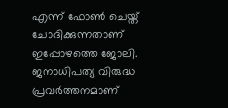എന്ന് ഫോൺ ചെയ്ത് ചോദിക്കുന്നതാണ് ഇപ്പോഴത്തെ ജോലി. ജനാധിപത്യ വിരുദ്ധ പ്രവർത്തനമാണ്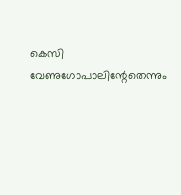കെസി വേണുഗോപാലിന്റേതെന്നും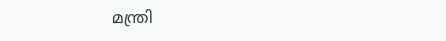മന്ത്രി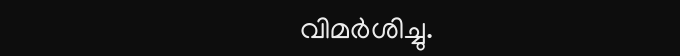വിമർശിച്ചു.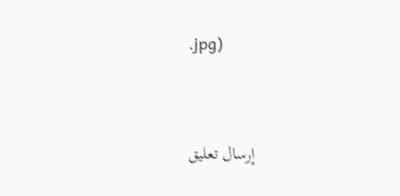.jpg)


إرسال تعليق